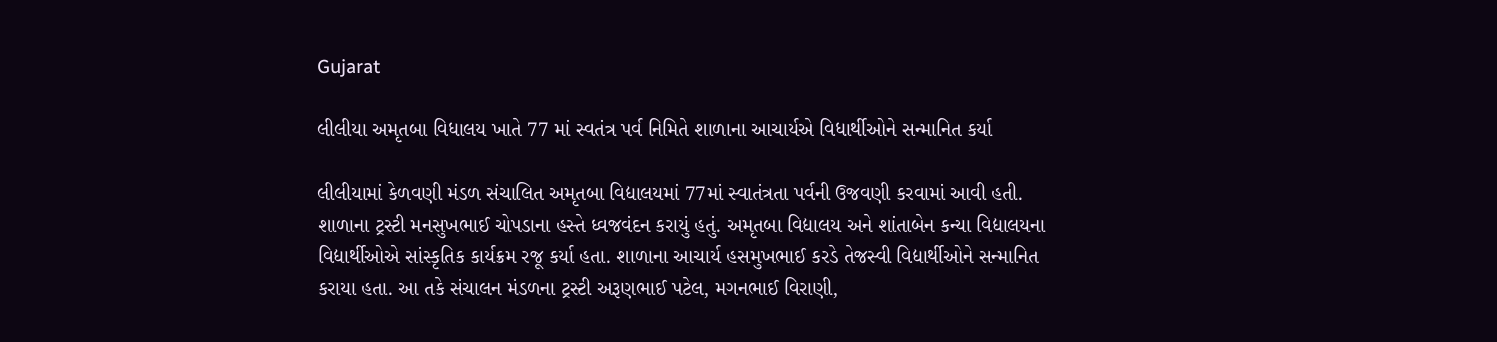Gujarat

લીલીયા અમૃતબા વિધાલય ખાતે 77 માં સ્વતંત્ર પર્વ નિમિતે શાળાના આચાર્યએ વિધાર્થીઓને સન્માનિત કર્યા

લીલીયામાં કેળવણી મંડળ સંચાલિત અમૃતબા વિદ્યાલયમાં 77માં સ્વાતંત્રતા પર્વની ઉજવણી કરવામાં આવી હતી. શાળાના ટ્રસ્ટી મનસુખભાઈ ચોપડાના હસ્તે ધ્વજવંદન કરાયું હતું. અમૃતબા વિદ્યાલય અને શાંતાબેન કન્યા વિદ્યાલયના વિદ્યાર્થીઓએ સાંસ્કૃતિક કાર્યક્રમ રજૂ કર્યા હતા. શાળાના આચાર્ય હસમુખભાઈ કરડે તેજસ્વી વિદ્યાર્થીઓને સન્માનિત કરાયા હતા. આ તકે સંચાલન મંડળના ટ્રસ્ટી અરૂણભાઈ પટેલ, મગનભાઈ વિરાણી,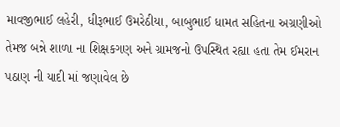માવજીભાઈ લહેરી, ધીરૂભાઈ ઉમરેઠીયા, બાબુભાઈ ધામત સહિતના અગ્રણીઓ તેમજ બન્ને શાળા ના શિક્ષકગણ અને ગ્રામજનો ઉપસ્થિત રહ્યા હતા તેમ ઈમરાન પઠાણ ની યાદી માં જણાવેલ છે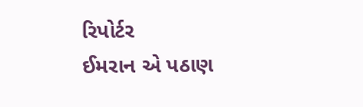રિપોર્ટર
ઈમરાન એ પઠાણ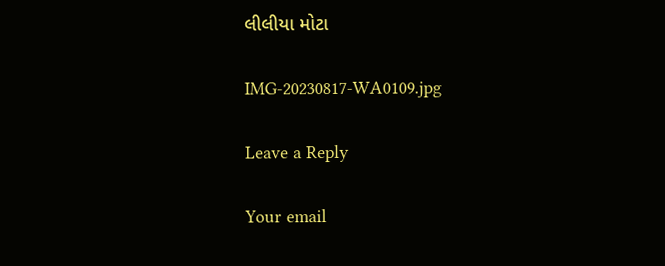લીલીયા મોટા

IMG-20230817-WA0109.jpg

Leave a Reply

Your email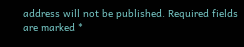address will not be published. Required fields are marked *